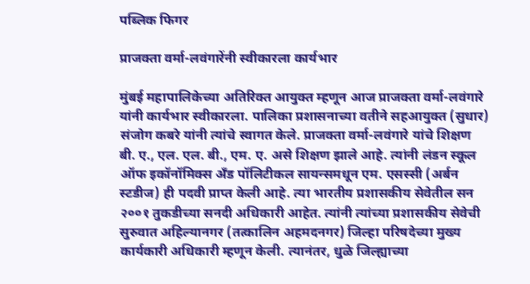पब्लिक फिगर

प्राजक्ता वर्मा-लवंगारेंनी स्वीकारला कार्यभार

मुंबई महापालिकेच्या अतिरिक्त आयुक्त म्हणून आज प्राजक्ता वर्मा-लवंगारे यांनी कार्यभार स्वीकारला. पालिका प्रशासनाच्या वतीने सहआयुक्त (सुधार) संजोग कबरे यांनी त्यांचे स्वागत केले. प्राजक्ता वर्मा-लवंगारे यांचे शिक्षण बी. ए., एल. एल. बी., एम. ए. असे शिक्षण झाले आहे. त्यांनी लंडन स्कूल ऑफ इकॉनॉमिक्स अँड पॉलिटीकल सायन्समधून एम. एसस्सी (अर्बन स्टडीज) ही पदवी प्राप्त केली आहे. त्या भारतीय प्रशासकीय सेवेतील सन २००१ तुकडीच्या सनदी अधिकारी आहेत. त्यांनी त्यांच्या प्रशासकीय सेवेची सुरुवात अहिल्यानगर (तत्कालिन अहमदनगर) जिल्हा परिषदेच्या मुख्य कार्यकारी अधिकारी म्हणून केली. त्यानंतर, धुळे जिल्ह्याच्या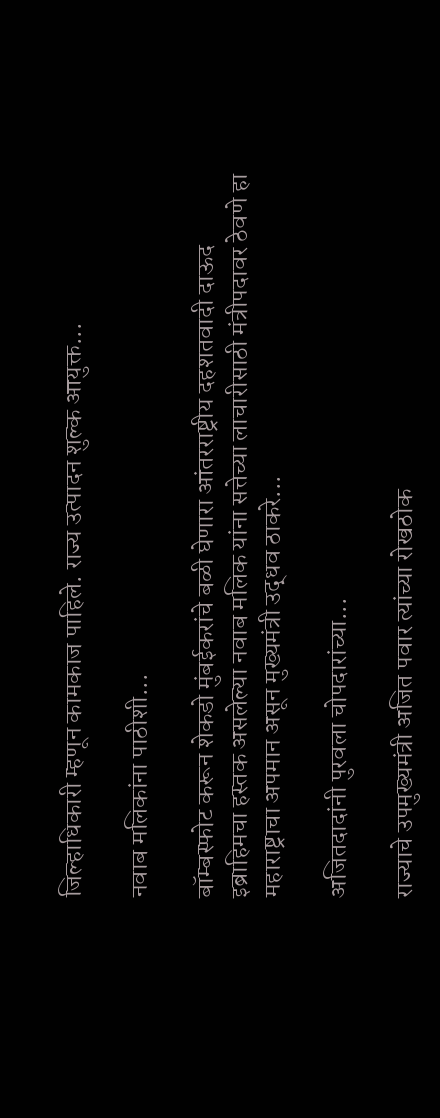जिल्हाधिकारी म्हणून कामकाज पाहिले. राज्य उत्पादन शुल्क आयुक्त...

नवाब मलिकांना पाठीशी...

बॉम्बस्फोट करून शेकडो मुंबईकरांचे बळी घेणारा आंतरराष्ट्रीय दहशतवादी दाऊद इब्राहिमचा हस्तक असलेल्या नवाब मलिक यांना सत्तेच्या लाचारीसाठी मंत्रीपदावर ठेवणे हा महाराष्ट्राचा अपमान असून मुख्यमंत्री उद्धव ठाकरे...

अजितदादांनी पुरवला चोपदारांच्या...

राज्याचे उपमुख्यमंत्री अजित पवार त्यांच्या रोखठोक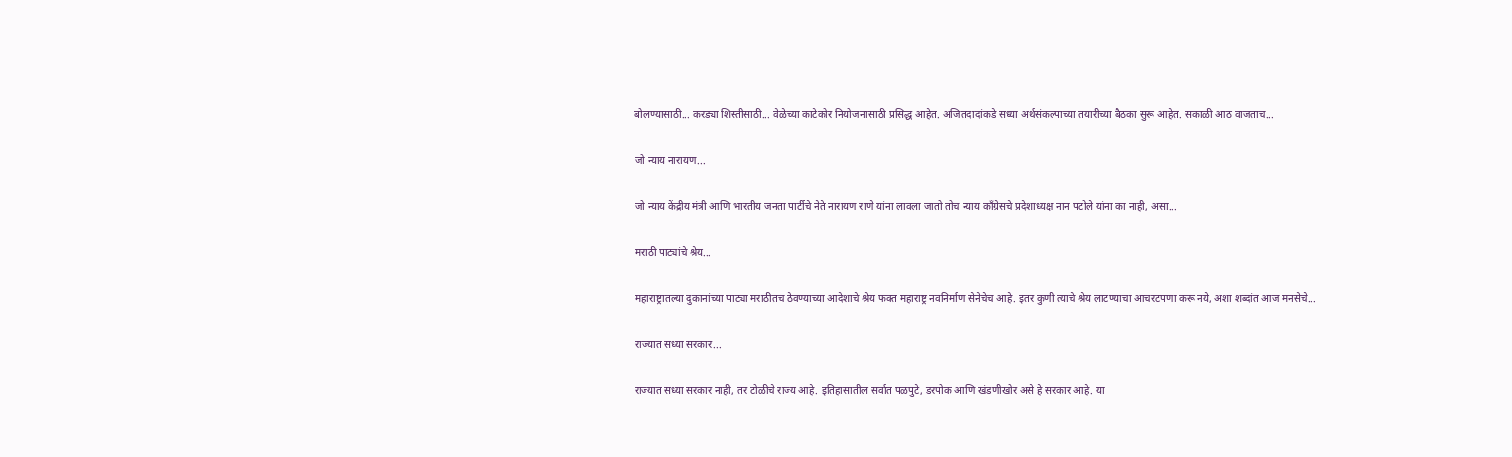बोलण्यासाठी... करड्या शिस्तीसाठी... वेळेच्या काटेकोर नियोजनासाठी प्रसिद्ध आहेत. अजितदादांकडे सध्या अर्थसंकल्पाच्या तयारीच्या बैठका सुरू आहेत. सकाळी आठ वाजताच...

जो न्याय नारायण...

जो न्याय केंद्रीय मंत्री आणि भारतीय जनता पार्टीचे नेते नारायण राणे यांना लावला जातो तोच न्याय काँग्रेसचे प्रदेशाध्यक्ष नान पटोले यांना का नाही, असा...

मराठी पाट्यांचे श्रेय...

महाराष्ट्रातल्या दुकानांच्या पाट्या मराठीतच ठेवण्याच्या आदेशाचे श्रेय फक्त महाराष्ट्र नवनिर्माण सेनेचेच आहे. इतर कुणी त्याचे श्रेय लाटण्याचा आचरटपणा करू नये, अशा शब्दांत आज मनसेचे...

राज्यात सध्या सरकार...

राज्यात सध्या सरकार नाही, तर टोळीचे राज्य आहे. इतिहासातील सर्वात पळपुटे, डरपोक आणि खंडणीखोर असे हे सरकार आहे. या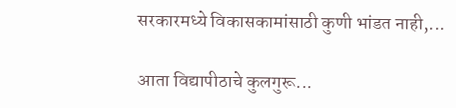सरकारमध्ये विकासकामांसाठी कुणी भांडत नाही,...

आता विद्यापीठाचे कुलगुरू...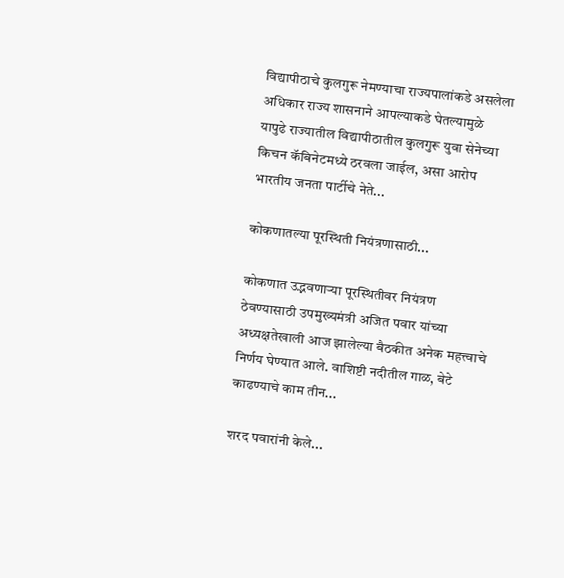विद्यापीठाचे कुलगुरू नेमण्याचा राज्यपालांकडे असलेला अधिकार राज्य शासनाने आपल्याकडे घेतल्‍यामुळे यापुढे राज्यातील विद्यापीठातील कुलगुरू युवा सेनेच्या किचन कॅबिनेटमध्ये ठरवला जाईल, असा आरोप भारतीय जनता पार्टीचे नेते...

कोकणातल्या पूरस्थिती नियंत्रणासाठी...

कोकणात उद्भवणाऱ्या पूरस्थितीवर नियंत्रण ठेवण्यासाठी उपमुख्यमंत्री अजित पवार यांच्या अध्यक्षतेखाली आज झालेल्या बैठकीत अनेक महत्त्वाचे निर्णय घेण्यात आले. वाशिष्टी नदीतील गाळ, बेटे काढण्याचे काम तीन...

शरद पवारांनी केले...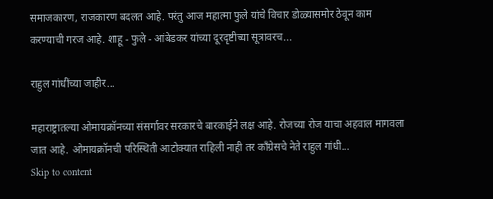समाजकारण, राजकारण बदलत आहे. परंतु आज महात्मा फुले यांचे विचार डोळ्यासमोर ठेवून काम करण्याची गरज आहे. शाहू - फुले - आंबेडकर यांच्या दूरदृष्टीच्या सूत्रावरच...

राहुल गांधींच्या जाहीर...

महाराष्ट्रातल्या ओमायक्रॉनच्या संसर्गावर सरकारचे बारकाईने लक्ष आहे. रोजच्या रोज याचा अहवाल मागवला जात आहे. ओमायक्रॉनची परिस्थिती आटोक्यात राहिली नाही तर काँग्रेसचे नेते राहुल गांधी...
Skip to content